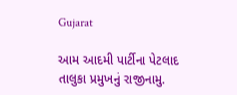Gujarat

આમ આદમી પાર્ટીના પેટલાદ તાલુકા પ્રમુખનું રાજીનામુ.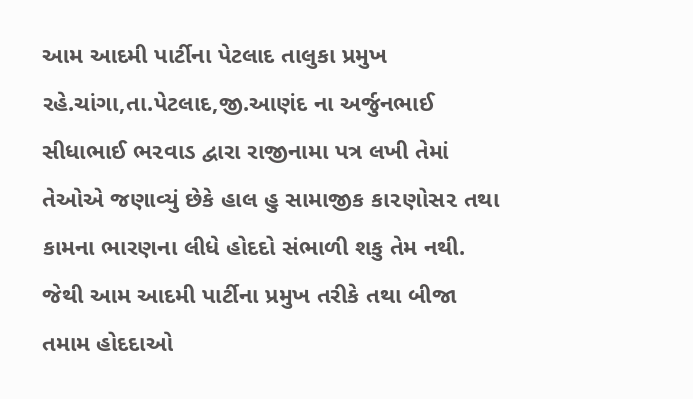આમ આદમી પાર્ટીના પેટલાદ તાલુકા પ્રમુખ  રહે.ચાંગા,તા.પેટલાદ,જી.આણંદ ના અર્જુનભાઈ સીધાભાઈ ભ૨વાડ દ્વારા રાજીનામા પત્ર લખી તેમાં તેઓએ જણાવ્યું છેકે હાલ હુ સામાજીક કા૨ણોસ૨ તથા કામના ભારણના લીધે હોદદો સંભાળી શકુ તેમ નથી. જેથી આમ આદમી પાર્ટીના પ્રમુખ તરીકે તથા બીજા તમામ હોદદાઓ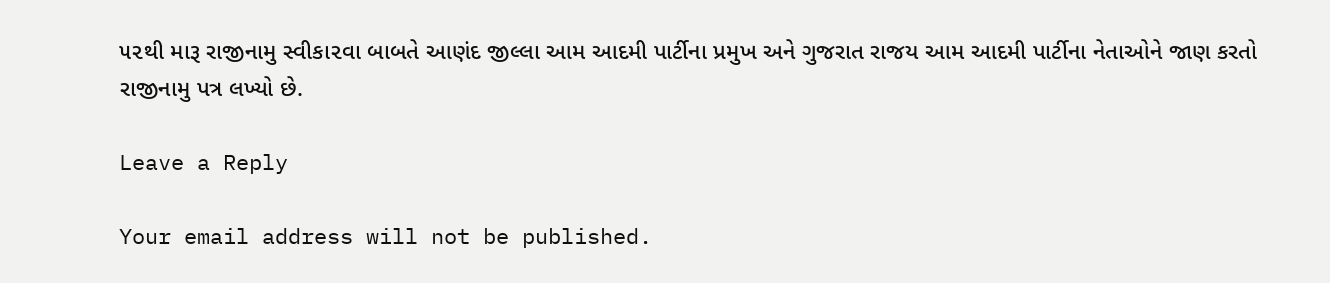૫૨થી મારૂ રાજીનામુ સ્વીકા૨વા બાબતે આણંદ જીલ્લા આમ આદમી પાર્ટીના પ્રમુખ અને ગુજરાત રાજય આમ આદમી પાર્ટીના નેતાઓને જાણ કરતો રાજીનામુ પત્ર લખ્યો છે.

Leave a Reply

Your email address will not be published.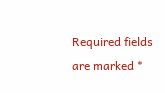Required fields are marked *